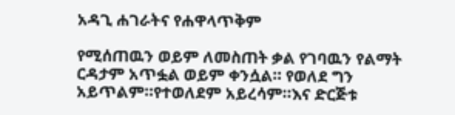አዳጊ ሐገራትና የሐዋላጥቅም

የሚሰጠዉን ወይም ለመስጠት ቃል የገባዉን የልማት ርዳታም አጥፏል ወይም ቀንሷል። የወለደ ግን አይጥልም።የተወለደም አይረሳም።እና ድርጅቱ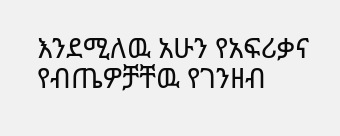እንደሚለዉ አሁን የአፍሪቃና የብጤዎቻቸዉ የገንዘብ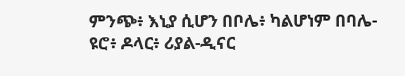ምንጭ፥ እኒያ ሲሆን በቦሌ፥ ካልሆነም በባሌ- ዩሮ፥ ዶላር፥ ሪያል-ዲናር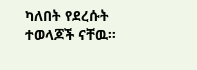ካለበት የደረሱት ተወላጆች ናቸዉ።